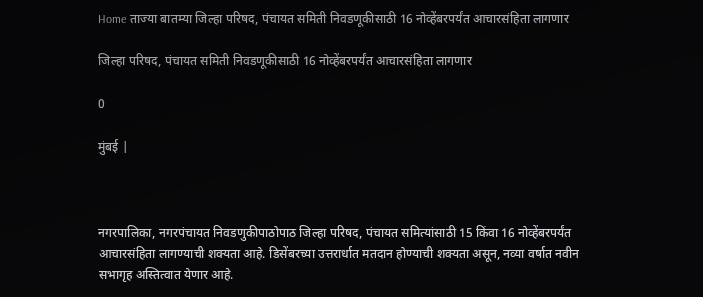Home ताज्या बातम्या जिल्हा परिषद, पंचायत समिती निवडणूकीसाठी 16 नोव्हेंबरपर्यंत आचारसंहिता लागणार

जिल्हा परिषद, पंचायत समिती निवडणूकीसाठी 16 नोव्हेंबरपर्यंत आचारसंहिता लागणार

0

मुंबई |



नगरपालिका, नगरपंचायत निवडणुकीपाठोपाठ जिल्हा परिषद, पंचायत समित्यांसाठी 15 किंवा 16 नोव्हेंबरपर्यंत आचारसंहिता लागण्याची शक्यता आहे. डिसेंबरच्या उत्तरार्धात मतदान होण्याची शक्यता असून, नव्या वर्षात नवीन सभागृह अस्तित्वात येणार आहे.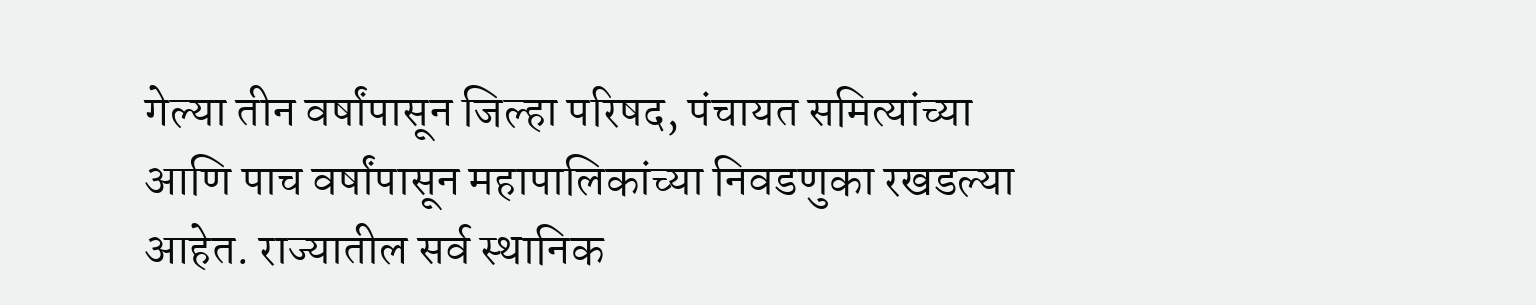गेल्या तीन वर्षांपासून जिल्हा परिषद, पंचायत समित्यांच्या आणि पाच वर्षांपासून महापालिकांच्या निवडणुका रखडल्या आहेत. राज्यातील सर्व स्थानिक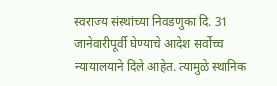स्वराज्य संस्थांच्या निवडणुका दि. 31 जानेवारीपूर्वी घेण्याचे आदेश सर्वोच्च न्यायालयाने दिले आहेत. त्यामुळे स्थानिक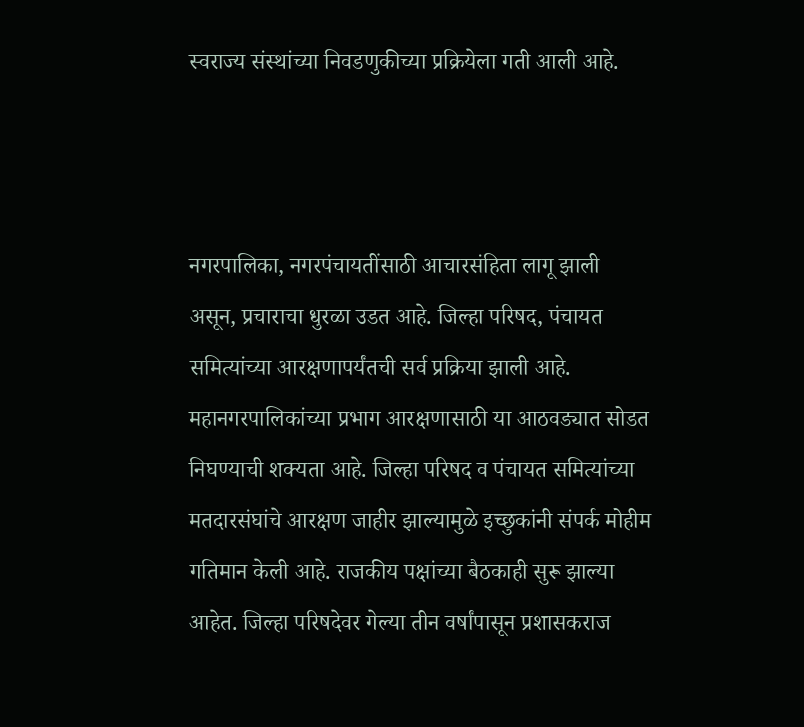स्वराज्य संस्थांच्या निवडणुकीच्या प्रक्रियेला गती आली आहे.



नगरपालिका, नगरपंचायतींसाठी आचारसंहिता लागू झाली असून, प्रचाराचा धुरळा उडत आहे. जिल्हा परिषद, पंचायत समित्यांच्या आरक्षणापर्यंतची सर्व प्रक्रिया झाली आहे. महानगरपालिकांच्या प्रभाग आरक्षणासाठी या आठवड्यात सोडत निघण्याची शक्यता आहे. जिल्हा परिषद व पंचायत समित्यांच्या मतदारसंघांचे आरक्षण जाहीर झाल्यामुळे इच्छुकांनी संपर्क मोहीम गतिमान केली आहे. राजकीय पक्षांच्या बैठकाही सुरू झाल्या आहेत. जिल्हा परिषदेवर गेल्या तीन वर्षांपासून प्रशासकराज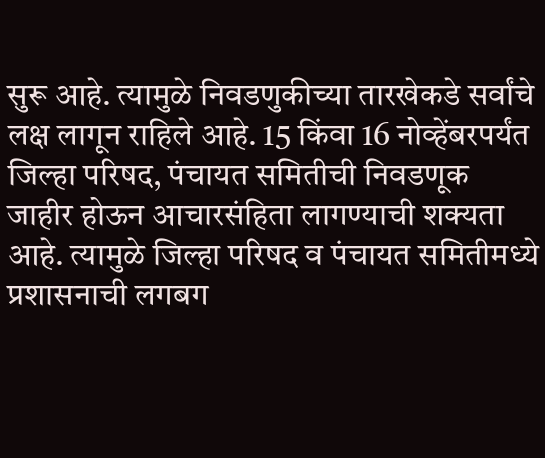सुरू आहे. त्यामुळे निवडणुकीच्या तारखेकडे सर्वांचे लक्ष लागून राहिले आहे. 15 किंवा 16 नोव्हेंबरपर्यंत जिल्हा परिषद, पंचायत समितीची निवडणूक जाहीर होऊन आचारसंहिता लागण्याची शक्यता आहे. त्यामुळे जिल्हा परिषद व पंचायत समितीमध्ये प्रशासनाची लगबग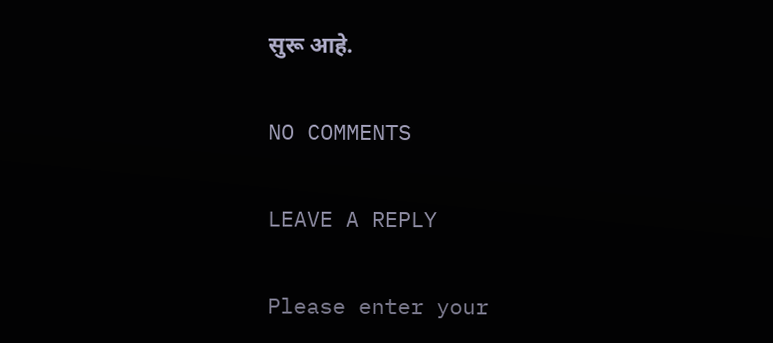सुरू आहे.

NO COMMENTS

LEAVE A REPLY

Please enter your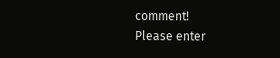comment!
Please enter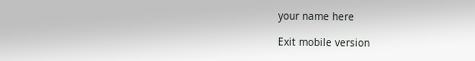your name here

Exit mobile version